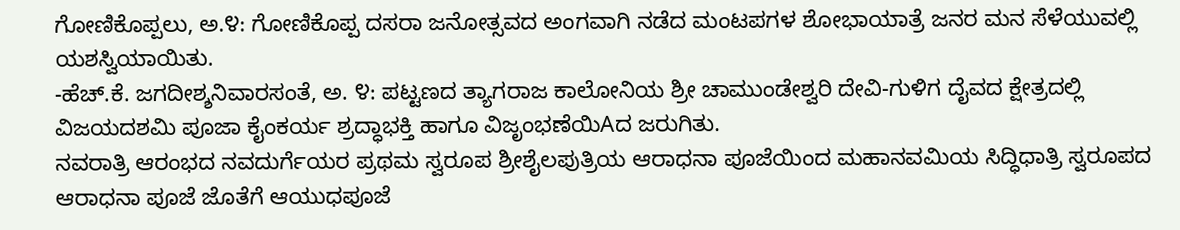ಗೋಣಿಕೊಪ್ಪಲು, ಅ.೪: ಗೋಣಿಕೊಪ್ಪ ದಸರಾ ಜನೋತ್ಸವದ ಅಂಗವಾಗಿ ನಡೆದ ಮಂಟಪಗಳ ಶೋಭಾಯಾತ್ರೆ ಜನರ ಮನ ಸೆಳೆಯುವಲ್ಲಿ ಯಶಸ್ವಿಯಾಯಿತು.
-ಹೆಚ್.ಕೆ. ಜಗದೀಶ್ಶನಿವಾರಸಂತೆ, ಅ. ೪: ಪಟ್ಟಣದ ತ್ಯಾಗರಾಜ ಕಾಲೋನಿಯ ಶ್ರೀ ಚಾಮುಂಡೇಶ್ವರಿ ದೇವಿ-ಗುಳಿಗ ದೈವದ ಕ್ಷೇತ್ರದಲ್ಲಿ ವಿಜಯದಶಮಿ ಪೂಜಾ ಕೈಂಕರ್ಯ ಶ್ರದ್ಧಾಭಕ್ತಿ ಹಾಗೂ ವಿಜೃಂಭಣೆಯಿAದ ಜರುಗಿತು.
ನವರಾತ್ರಿ ಆರಂಭದ ನವದುರ್ಗೆಯರ ಪ್ರಥಮ ಸ್ವರೂಪ ಶ್ರೀಶೈಲಪುತ್ರಿಯ ಆರಾಧನಾ ಪೂಜೆಯಿಂದ ಮಹಾನವಮಿಯ ಸಿದ್ಧಿಧಾತ್ರಿ ಸ್ವರೂಪದ ಆರಾಧನಾ ಪೂಜೆ ಜೊತೆಗೆ ಆಯುಧಪೂಜೆ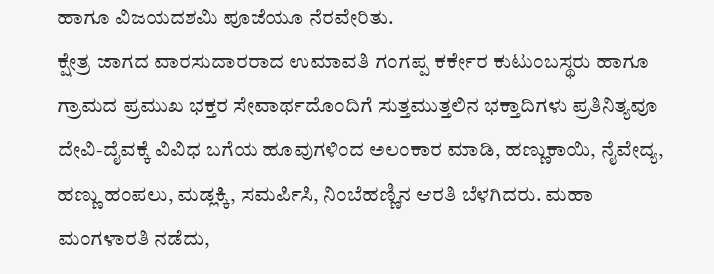ಹಾಗೂ ವಿಜಯದಶಮಿ ಪೂಜೆಯೂ ನೆರವೇರಿತು.
ಕ್ಷೇತ್ರ ಜಾಗದ ವಾರಸುದಾರರಾದ ಉಮಾವತಿ ಗಂಗಪ್ಪ ಕರ್ಕೇರ ಕುಟುಂಬಸ್ಥರು ಹಾಗೂ ಗ್ರಾಮದ ಪ್ರಮುಖ ಭಕ್ತರ ಸೇವಾರ್ಥದೊಂದಿಗೆ ಸುತ್ತಮುತ್ತಲಿನ ಭಕ್ತಾದಿಗಳು ಪ್ರತಿನಿತ್ಯವೂ ದೇವಿ-ದೈವಕ್ಕೆ ವಿವಿಧ ಬಗೆಯ ಹೂವುಗಳಿಂದ ಅಲಂಕಾರ ಮಾಡಿ, ಹಣ್ಣುಕಾಯಿ, ನೈವೇದ್ಯ, ಹಣ್ಣು ಹಂಪಲು, ಮಡ್ಲಕ್ಕಿ, ಸಮರ್ಪಿಸಿ, ನಿಂಬೆಹಣ್ಣಿನ ಆರತಿ ಬೆಳಗಿದರು. ಮಹಾ ಮಂಗಳಾರತಿ ನಡೆದು,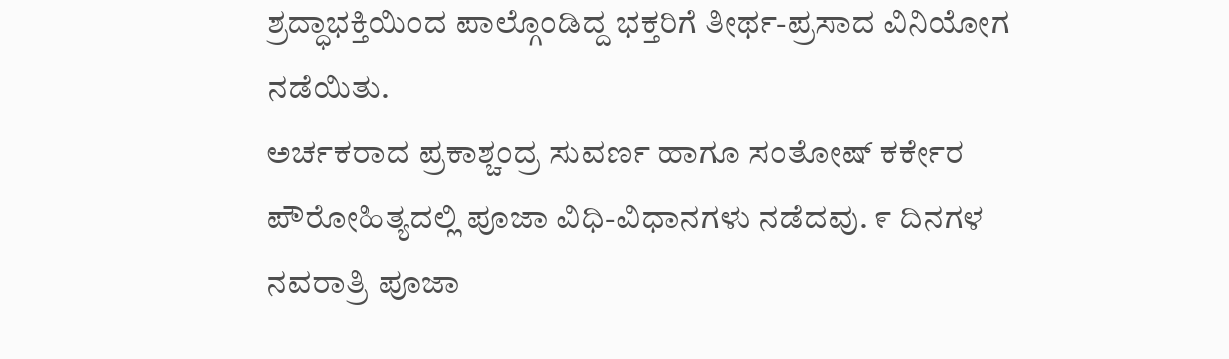ಶ್ರದ್ಧಾಭಕ್ತಿಯಿಂದ ಪಾಲ್ಗೊಂಡಿದ್ದ ಭಕ್ತರಿಗೆ ತೀರ್ಥ-ಪ್ರಸಾದ ವಿನಿಯೋಗ ನಡೆಯಿತು.
ಅರ್ಚಕರಾದ ಪ್ರಕಾಶ್ಚಂದ್ರ ಸುವರ್ಣ ಹಾಗೂ ಸಂತೋಷ್ ಕರ್ಕೇರ ಪೌರೋಹಿತ್ಯದಲ್ಲಿ ಪೂಜಾ ವಿಧಿ-ವಿಧಾನಗಳು ನಡೆದವು. ೯ ದಿನಗಳ ನವರಾತ್ರಿ ಪೂಜಾ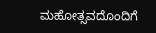ಮಹೋತ್ಸವದೊಂದಿಗೆ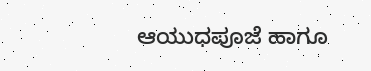ಆಯುಧಪೂಜೆ ಹಾಗೂ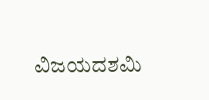ವಿಜಯದಶಮಿ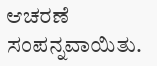ಆಚರಣೆ ಸಂಪನ್ನವಾಯಿತು.